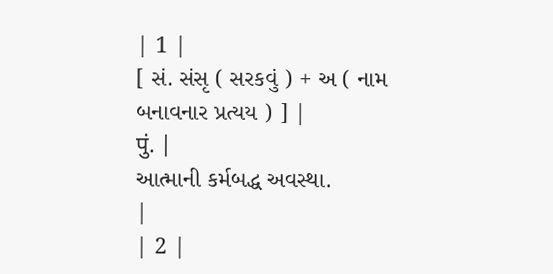| 1 |
[ સં. સંસૃ ( સરકવું ) + અ ( નામ બનાવનાર પ્રત્યય ) ] |
पुं. |
આત્માની કર્મબદ્ધ અવસ્થા.
|
| 2 |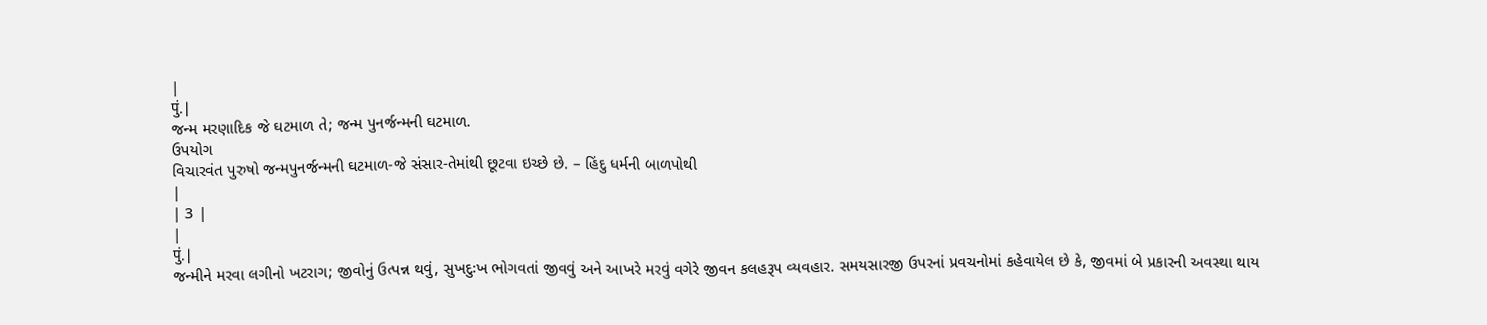|
पुं. |
જન્મ મરણાદિક જે ઘટમાળ તે; જન્મ પુનર્જન્મની ઘટમાળ.
ઉપયોગ
વિચારવંત પુરુષો જન્મપુનર્જન્મની ઘટમાળ-જે સંસાર-તેમાંથી છૂટવા ઇચ્છે છે. – હિંદુ ધર્મની બાળપોથી
|
| 3 |
|
पुं. |
જન્મીને મરવા લગીનો ખટરાગ; જીવોનું ઉત્પન્ન થવું, સુખદુઃખ ભોગવતાં જીવવું અને આખરે મરવું વગેરે જીવન કલહરૂપ વ્યવહાર. સમયસારજી ઉપરનાં પ્રવચનોમાં કહેવાયેલ છે કે, જીવમાં બે પ્રકારની અવસ્થા થાય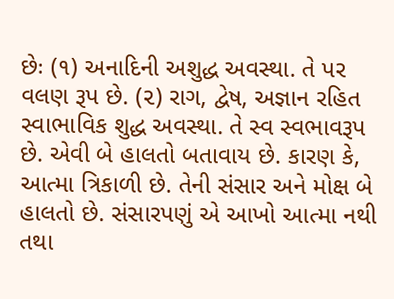છેઃ (૧) અનાદિની અશુદ્ધ અવસ્થા. તે પર વલણ રૂપ છે. (૨) રાગ, દ્વેષ, અજ્ઞાન રહિત સ્વાભાવિક શુદ્ધ અવસ્થા. તે સ્વ સ્વભાવરૂપ છે. એવી બે હાલતો બતાવાય છે. કારણ કે, આત્મા ત્રિકાળી છે. તેની સંસાર અને મોક્ષ બે હાલતો છે. સંસારપણું એ આખો આત્મા નથી તથા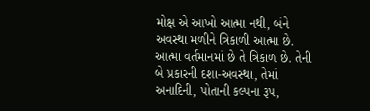મોક્ષ એ આખો આત્મા નથી, બંને અવસ્થા મળીને ત્રિકાળી આત્મા છે. આત્મા વર્તમાનમાં છે તે ત્રિકાળ છે. તેની બે પ્રકારની દશા-અવસ્થા, તેમાં અનાદિની, પોતાની કલ્પના રૂપ,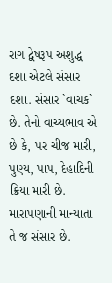રાગ દ્વેષરૂપ અશુદ્ધ દશા એટલે સંસાર દશા. સંસાર `વાચક` છે. તેનો વાચ્યભાવ એ છે કે, પર ચીજ મારી, પુણ્ય, પાપ, દેહાદિની ક્રિયા મારી છે. મારાપણાની માન્યાતા તે જ સંસાર છે.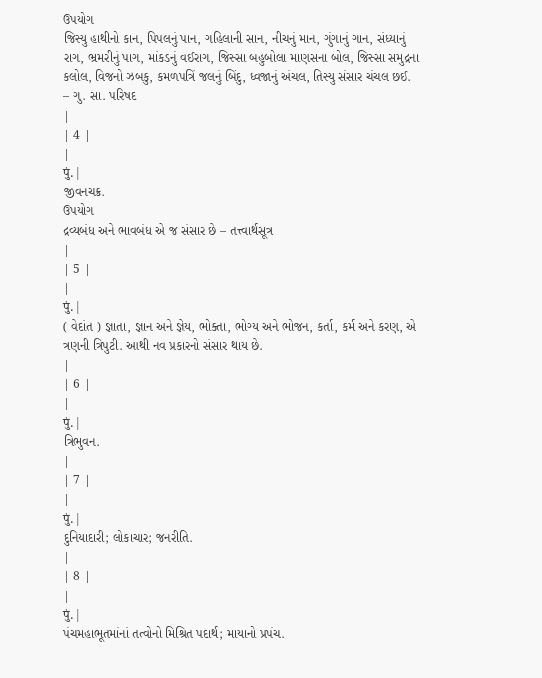ઉપયોગ
જિસ્યુ હાથીનો કાન, પિપલનું પાન, ગહિલાની સાન, નીચનું માન, ગુંગાનું ગાન, સંધ્યાનું રાગ, ભ્રમરીનું પાગ, માંકડનું વઈરાગ, જિસ્સા બહુબોલા માણસના બોલ, જિસ્સા સમુદ્રના કલોલ, વિજનો ઝબકુ, કમળપત્રિં જલનું બિંદુ, ધ્વજાનું અંચલ, તિસ્યુ સંસાર ચંચલ છઈ. – ગુ. સા. પરિષદ
|
| 4 |
|
पुं. |
જીવનચક્ર.
ઉપયોગ
દ્રવ્યબંધ અને ભાવબંધ એ જ સંસાર છે – તત્ત્વાર્થસૂત્ર
|
| 5 |
|
पुं. |
( વેદાંત ) જ્ઞાતા, જ્ઞાન અને જ્ઞેય, ભોક્તા, ભોગ્ય અને ભોજન, કર્તા, કર્મ અને કરણ, એ ત્રણની ત્રિપુટી. આથી નવ પ્રકારનો સંસાર થાય છે.
|
| 6 |
|
पुं. |
ત્રિભુવન.
|
| 7 |
|
पुं. |
દુનિયાદારી; લોકાચાર; જનરીતિ.
|
| 8 |
|
पुं. |
પંચમહાભૂતમાંનાં તત્વોનો મિશ્રિત પદાર્થ; માયાનો પ્રપંચ.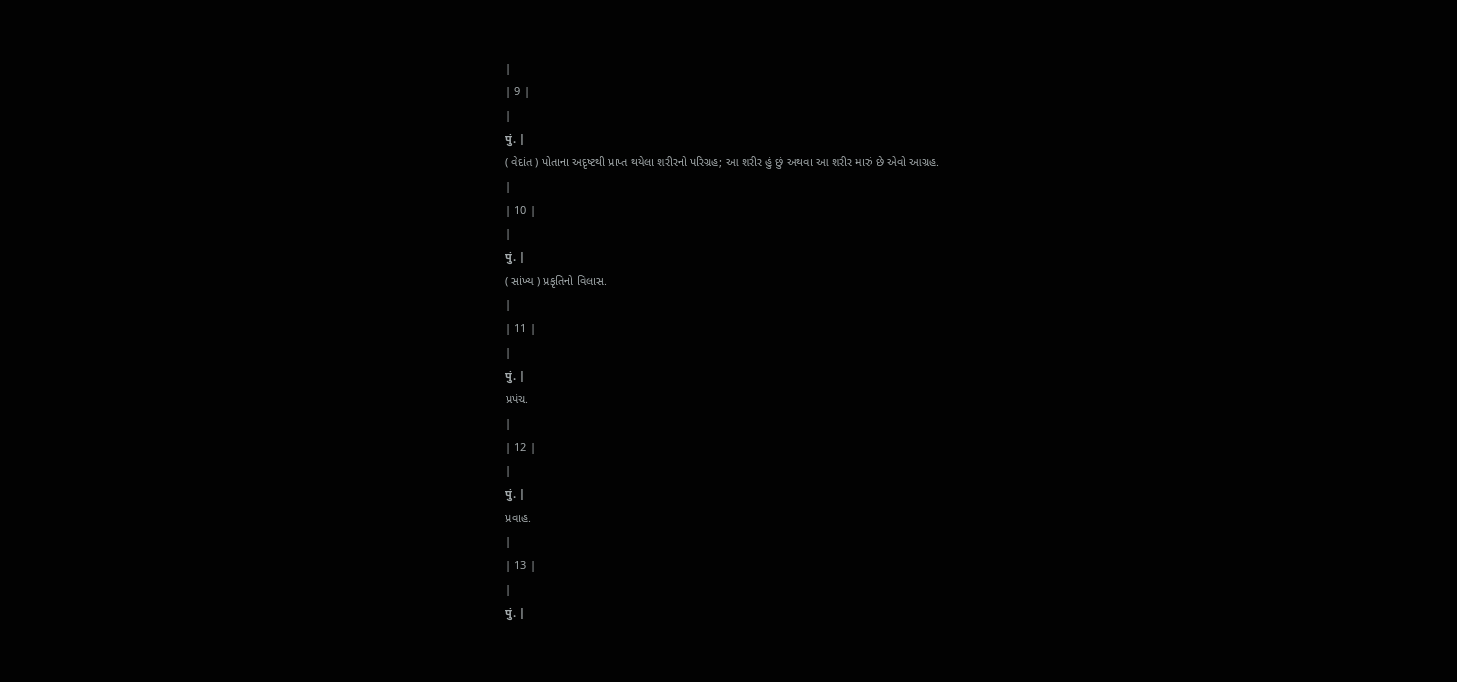|
| 9 |
|
पुं. |
( વેદાંત ) પોતાના અદૃષ્ટથી પ્રાપ્ત થયેલા શરીરનો પરિગ્રહ; આ શરીર હું છું અથવા આ શરીર મારું છે એવો આગ્રહ.
|
| 10 |
|
पुं. |
( સાંખ્ય ) પ્રકૃતિનો વિલાસ.
|
| 11 |
|
पुं. |
પ્રપંચ.
|
| 12 |
|
पुं. |
પ્રવાહ.
|
| 13 |
|
पुं. |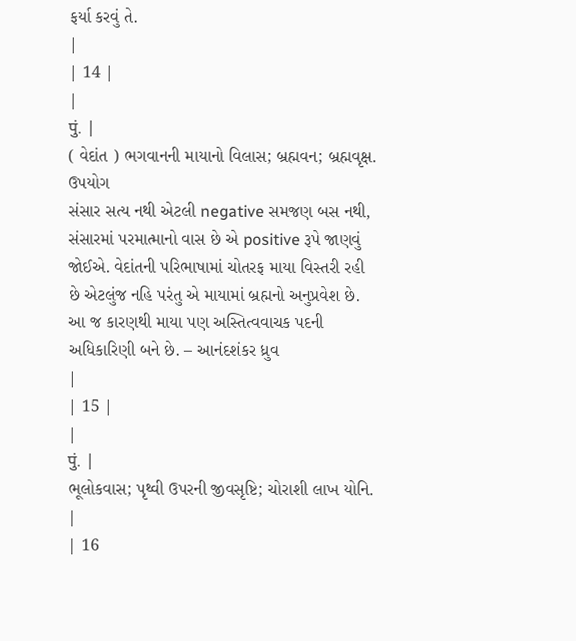ફર્યા કરવું તે.
|
| 14 |
|
पुं. |
( વેદાંત ) ભગવાનની માયાનો વિલાસ; બ્રહ્મવન; બ્રહ્મવૃક્ષ.
ઉપયોગ
સંસાર સત્ય નથી એટલી negative સમજણ બસ નથી, સંસારમાં પરમાત્માનો વાસ છે એ positive રૂપે જાણવું જોઈએ. વેદાંતની પરિભાષામાં ચોતરફ માયા વિસ્તરી રહી છે એટલુંજ નહિ પરંતુ એ માયામાં બ્રહ્મનો અનુપ્રવેશ છે. આ જ કારણથી માયા પણ અસ્તિત્વવાચક પદની અધિકારિણી બને છે. – આનંદશંકર ધ્રુવ
|
| 15 |
|
पुं. |
ભૂલોકવાસ; પૃથ્વી ઉપરની જીવસૃષ્ટિ; ચોરાશી લાખ યોનિ.
|
| 16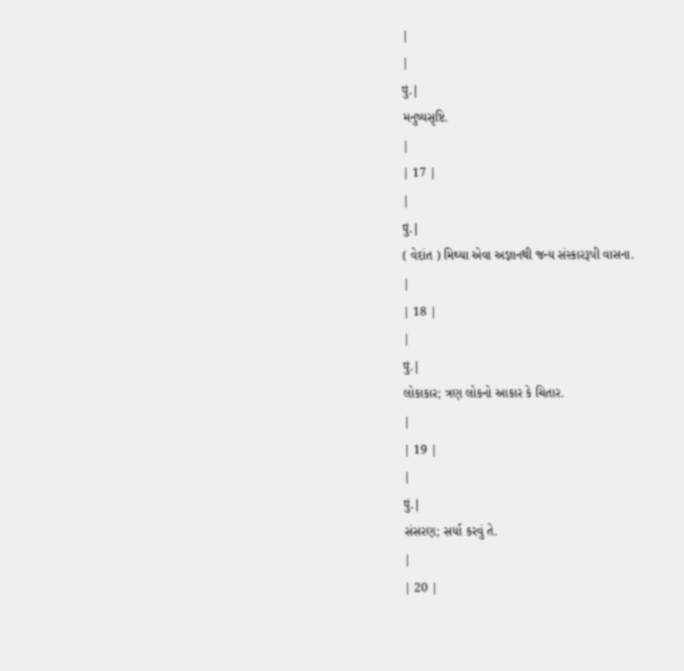|
|
पुं. |
મનુષ્યસૃષ્ટિ.
|
| 17 |
|
पुं. |
( વેદાંત ) મિથ્યા એવા અજ્ઞાનથી જન્ય સંસ્કારરૂપી વાસના.
|
| 18 |
|
पुं. |
લોકાકાર; ત્રણ લોકનો આકાર કે ચિતાર.
|
| 19 |
|
पुं. |
સંસરણ; સર્યા કરવું તે.
|
| 20 |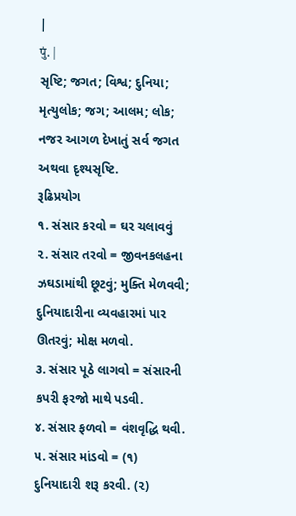|
पुं. |
સૃષ્ટિ; જગત; વિશ્વ; દુનિયા; મૃત્યુલોક; જગ; આલમ; લોક; નજર આગળ દેખાતું સર્વ જગત અથવા દૃશ્યસૃષ્ટિ.
રૂઢિપ્રયોગ
૧. સંસાર કરવો = ઘર ચલાવવું
૨. સંસાર તરવો = જીવનકલહના ઝઘડામાંથી છૂટવું; મુક્તિ મેળવવી; દુનિયાદારીના વ્યવહારમાં પાર ઊતરવું; મોક્ષ મળવો.
૩. સંસાર પૂઠે લાગવો = સંસારની કપરી ફરજો માથે પડવી.
૪. સંસાર ફળવો = વંશવૃદ્ધિ થવી.
૫. સંસાર માંડવો = (૧) દુનિયાદારી શરૂ કરવી. (૨)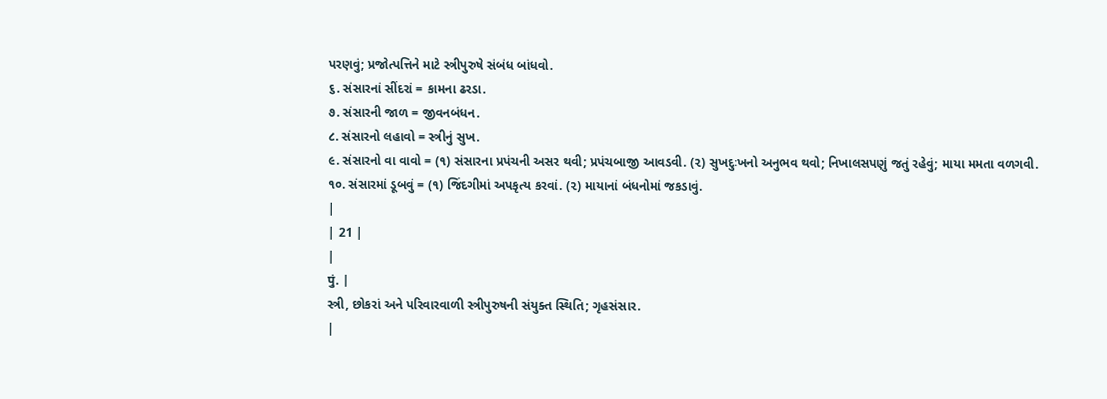પરણવું; પ્રજોત્પત્તિને માટે સ્ત્રીપુરુષે સંબંધ બાંધવો.
૬. સંસારનાં સીંદરાં = કામના ઢરડા.
૭. સંસારની જાળ = જીવનબંધન.
૮. સંસારનો લહાવો = સ્ત્રીનું સુખ.
૯. સંસારનો વા વાવો = (૧) સંસારના પ્રપંચની અસર થવી; પ્રપંચબાજી આવડવી. (૨) સુખદુઃખનો અનુભવ થવો; નિખાલસપણું જતું રહેવું; માયા મમતા વળગવી.
૧૦. સંસારમાં ડૂબવું = (૧) જિંદગીમાં અપકૃત્ય કરવાં. (૨) માયાનાં બંધનોમાં જકડાવું.
|
| 21 |
|
पुं. |
સ્ત્રી, છોકરાં અને પરિવારવાળી સ્ત્રીપુરુષની સંયુક્ત સ્થિતિ; ગૃહસંસાર.
|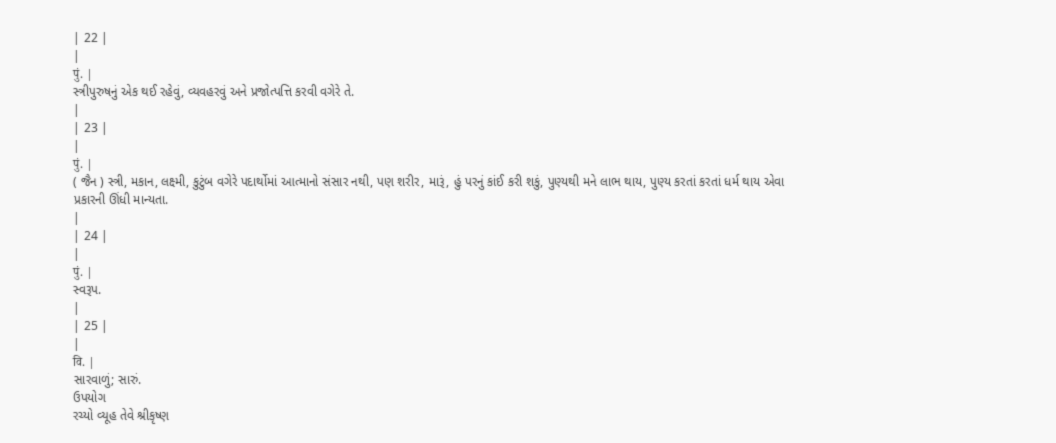| 22 |
|
पुं. |
સ્ત્રીપુરુષનું એક થઈ રહેવું, વ્યવહરવું અને પ્રજોત્પત્તિ કરવી વગેરે તે.
|
| 23 |
|
पुं. |
( જૈન ) સ્ત્રી, મકાન, લક્ષ્મી, કુટુંબ વગેરે પદાર્થોમાં આત્માનો સંસાર નથી, પણ શરીર, મારૂં, હું પરનું કાંઈ કરી શકું, પુણ્યથી મને લાભ થાય, પુણ્ય કરતાં કરતાં ધર્મ થાય એવા પ્રકારની ઊંધી માન્યતા.
|
| 24 |
|
पुं. |
સ્વરૂપ.
|
| 25 |
|
वि. |
સારવાળું; સારું.
ઉપયોગ
રચ્યો વ્યૂહ તેવે શ્રીકૃષ્ણ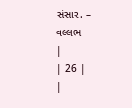સંસાર. – વલ્લભ
|
| 26 |
|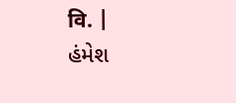वि. |
હંમેશ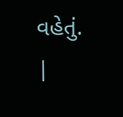વહેતું.
|